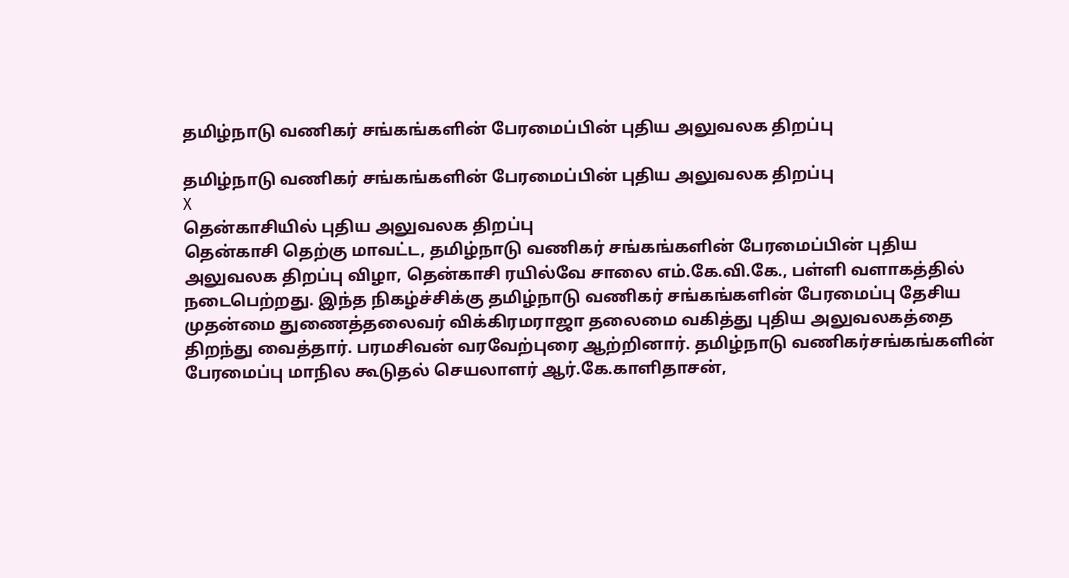தமிழ்நாடு வணிகர் சங்கங்களின் பேரமைப்பின் புதிய அலுவலக திறப்பு

தமிழ்நாடு வணிகர் சங்கங்களின் பேரமைப்பின் புதிய அலுவலக திறப்பு
X
தென்காசியில் புதிய அலுவலக திறப்பு
தென்காசி தெற்கு மாவட்ட, தமிழ்நாடு வணிகர் சங்கங்களின் பேரமைப்பின் புதிய அலுவலக திறப்பு விழா, தென்காசி ரயில்வே சாலை எம்.கே.வி.கே., பள்ளி வளாகத்தில் நடைபெற்றது. இந்த நிகழ்ச்சிக்கு தமிழ்நாடு வணிகர் சங்கங்களின் பேரமைப்பு தேசிய முதன்மை துணைத்தலைவர் விக்கிரமராஜா தலைமை வகித்து புதிய அலுவலகத்தை திறந்து வைத்தார். பரமசிவன் வரவேற்புரை ஆற்றினார். தமிழ்நாடு வணிகர்சங்கங்களின் பேரமைப்பு மாநில கூடுதல் செயலாளர் ஆர்.கே.காளிதாசன்,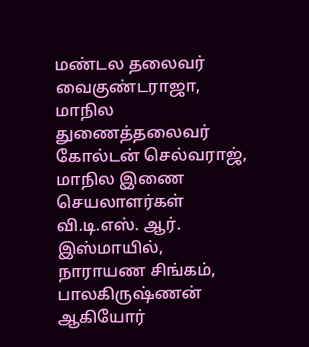மண்டல தலைவர் வைகுண்டராஜா, மாநில துணைத்தலைவர் கோல்டன் செல்வராஜ், மாநில இணை செயலாளர்கள் வி.டி.எஸ். ஆர். இஸ்மாயில், நாராயண சிங்கம், பாலகிருஷ்ணன் ஆகியோர்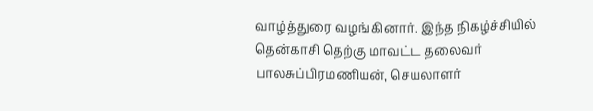வாழ்த்துரை வழங்கினார். இந்த நிகழ்ச்சியில் தென்காசி தெற்கு மாவட்ட தலைவர் பாலசுப்பிரமணியன், செயலாளர்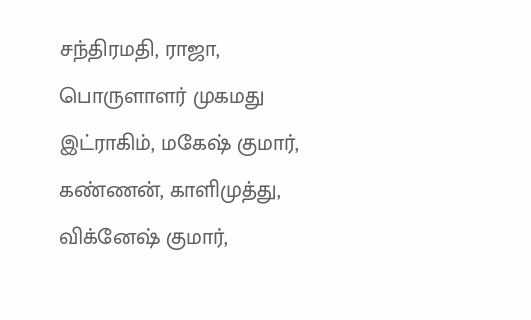சந்திரமதி, ராஜா, பொருளாளர் முகமது இட்ராகிம், மகேஷ் குமார், கண்ணன், காளிமுத்து, விக்னேஷ் குமார்,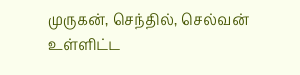முருகன், செந்தில், செல்வன் உள்ளிட்ட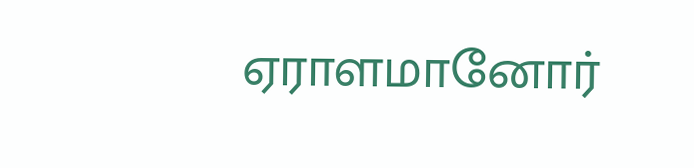ஏராளமானோர்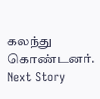கலந்து கொண்டனர்.
Next Story